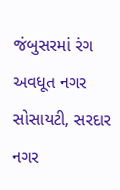જંબુસરમાં રંગ અવધૂત નગર સોસાયટી, સરદાર નગર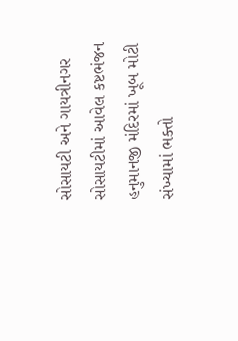સોસાયટી અને ગાયત્રીનગર સોસાયટીમાં આવેલ કષ્ટભંજન હનુમાનજી મંદિરમાં ખૂબ મોટી સંખ્યામાં ભક્તો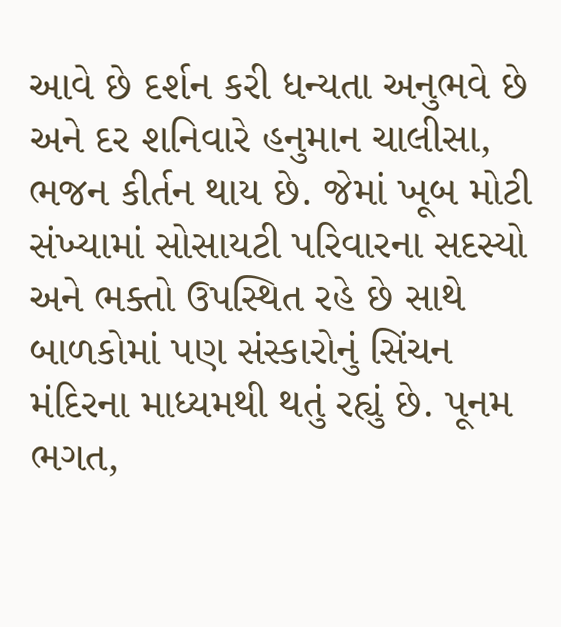આવે છે દર્શન કરી ધન્યતા અનુભવે છે અને દર શનિવારે હનુમાન ચાલીસા, ભજન કીર્તન થાય છે. જેમાં ખૂબ મોટી સંખ્યામાં સોસાયટી પરિવારના સદસ્યો અને ભક્તો ઉપસ્થિત રહે છે સાથે બાળકોમાં પણ સંસ્કારોનું સિંચન મંદિરના માધ્યમથી થતું રહ્યું છે. પૂનમ ભગત,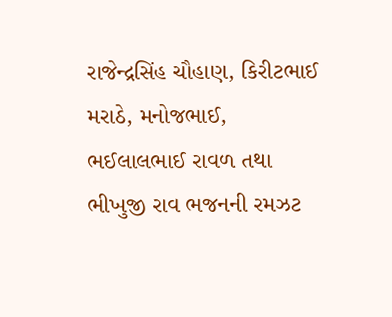રાજેન્દ્રસિંહ ચૌહાણ, કિરીટભાઈ મરાઠે, મનોજભાઈ, ભઈલાલભાઈ રાવળ તથા ભીખુજી રાવ ભજનની રમઝટ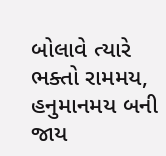બોલાવે ત્યારે ભક્તો રામમય, હનુમાનમય બની જાય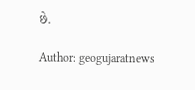છે.

Author: geogujaratnews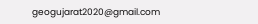geogujarat2020@gmail.com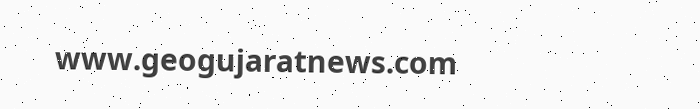www.geogujaratnews.com